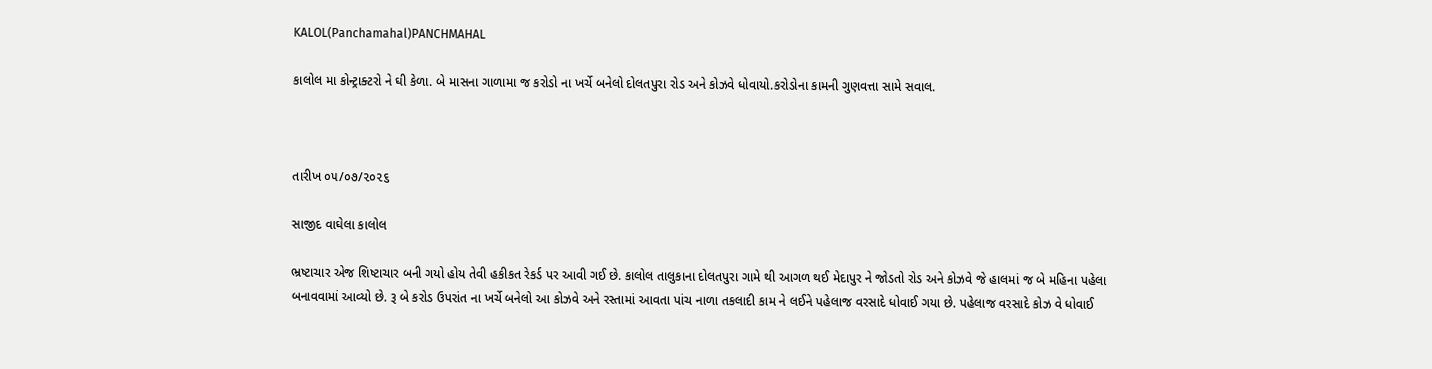KALOL(Panchamahal)PANCHMAHAL

કાલોલ મા કોન્ટ્રાક્ટરો ને ઘી કેળા. બે માસના ગાળામા જ કરોડો ના ખર્ચે બનેલો દોલતપુરા રોડ અને કોઝવે ધોવાયો.કરોડોના કામની ગુણવત્તા સામે સવાલ.



તારીખ ૦૫/૦૭/૨૦૨૬

સાજીદ વાઘેલા કાલોલ

ભ્રષ્ટાચાર એજ શિષ્ટાચાર બની ગયો હોય તેવી હકીકત રેકર્ડ પર આવી ગઈ છે. કાલોલ તાલુકાના દોલતપુરા ગામે થી આગળ થઈ મેદાપુર ને જોડતો રોડ અને કોઝવે જે હાલમાં જ બે મહિના પહેલા બનાવવામાં આવ્યો છે. રૂ બે કરોડ ઉપરાંત ના ખર્ચે બનેલો આ કોઝવે અને રસ્તામાં આવતા પાંચ નાળા તકલાદી કામ ને લઈને પહેલાજ વરસાદે ધોવાઈ ગયા છે. પહેલાજ વરસાદે કોઝ વે ધોવાઈ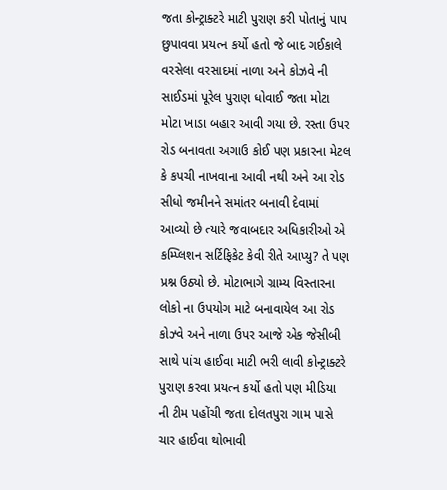જતા કોન્ટ્રાક્ટરે માટી પુરાણ કરી પોતાનું પાપ છુપાવવા પ્રયત્ન કર્યો હતો જે બાદ ગઈકાલે વરસેલા વરસાદમાં નાળા અને કોઝવે ની સાઈડમાં પૂરેલ પુરાણ ધોવાઈ જતા મોટા મોટા ખાડા બહાર આવી ગયા છે. રસ્તા ઉપર રોડ બનાવતા અગાઉ કોઈ પણ પ્રકારના મેટલ કે કપચી નાખવાના આવી નથી અને આ રોડ સીધો જમીનને સમાંતર બનાવી દેવામાં આવ્યો છે ત્યારે જવાબદાર અધિકારીઓ એ કમ્પ્લિશન સર્ટિફિકેટ કેવી રીતે આપ્યુ? તે પણ પ્રશ્ન ઉઠ્યો છે. મોટાભાગે ગ્રામ્ય વિસ્તારના લોકો ના ઉપયોગ માટે બનાવાયેલ આ રોડ કોઝ્વે અને નાળા ઉપર આજે એક જેસીબી સાથે પાંચ હાઈવા માટી ભરી લાવી કોન્ટ્રાક્ટરે પુરાણ કરવા પ્રયત્ન કર્યો હતો પણ મીડિયા ની ટીમ પહોંચી જતા દોલતપુરા ગામ પાસે ચાર હાઈવા થોભાવી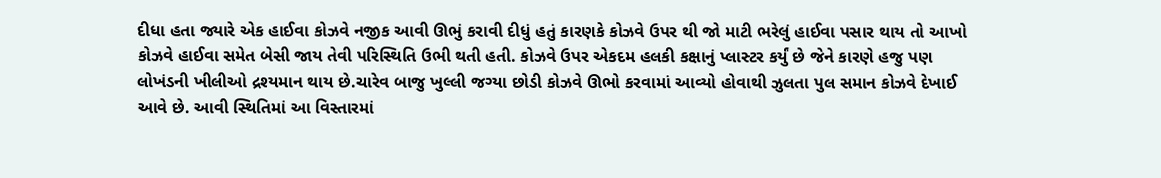દીધા હતા જ્યારે એક હાઈવા કોઝવે નજીક આવી ઊભું કરાવી દીધું હતું કારણકે કોઝવે ઉપર થી જો માટી ભરેલું હાઈવા પસાર થાય તો આખો કોઝવે હાઈવા સમેત બેસી જાય તેવી પરિસ્થિતિ ઉભી થતી હતી. કોઝવે ઉપર એકદમ હલકી કક્ષાનું પ્લાસ્ટર કર્યું છે જેને કારણે હજુ પણ લોખંડની ખીલીઓ દ્રશ્યમાન થાય છે.ચારેવ બાજુ ખુલ્લી જગ્યા છોડી કોઝવે ઊભો કરવામાં આવ્યો હોવાથી ઝુલતા પુલ સમાન કોઝવે દેખાઈ આવે છે. આવી સ્થિતિમાં આ વિસ્તારમાં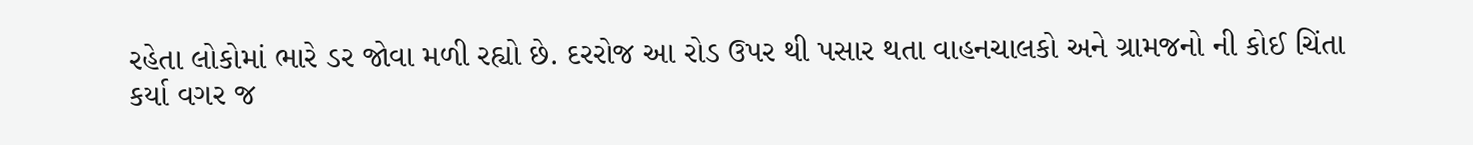રહેતા લોકોમાં ભારે ડર જોવા મળી રહ્યો છે. દરરોજ આ રોડ ઉપર થી પસાર થતા વાહનચાલકો અને ગ્રામજનો ની કોઈ ચિંતા કર્યા વગર જ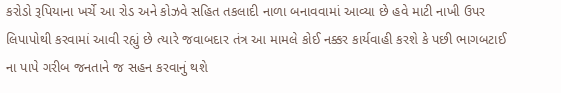કરોડો રૂપિયાના ખર્ચે આ રોડ અને કોઝવે સહિત તકલાદી નાળા બનાવવામાં આવ્યા છે હવે માટી નાખી ઉપર લિપાપોથી કરવામાં આવી રહ્યું છે ત્યારે જવાબદાર તંત્ર આ મામલે કોઈ નક્કર કાર્યવાહી કરશે કે પછી ભાગબટાઈ ના પાપે ગરીબ જનતાને જ સહન કરવાનું થશે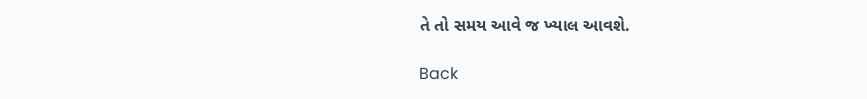તે તો સમય આવે જ ખ્યાલ આવશે.

Back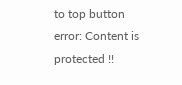to top button
error: Content is protected !!